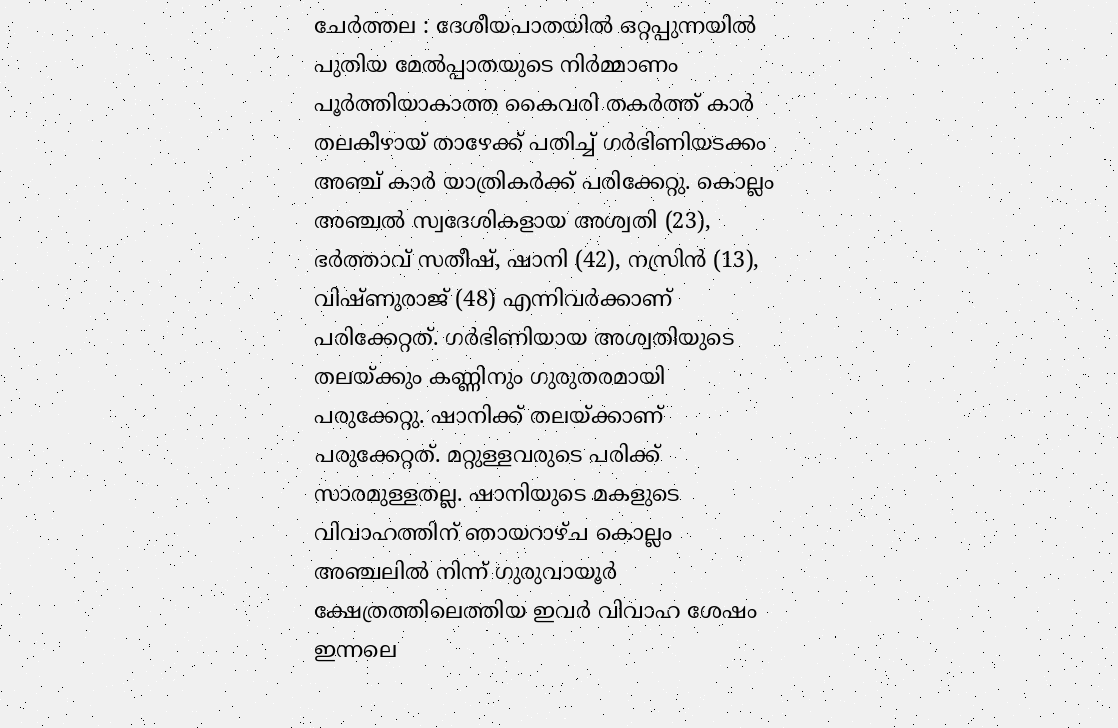ചേർത്തല : ദേശീയപാതയിൽ ഒറ്റപ്പുന്നയിൽ പുതിയ മേൽപ്പാതയുടെ നിർമ്മാണം പൂർത്തിയാകാത്ത കൈവരി തകർത്ത് കാർ തലകീഴായ് താഴേക്ക് പതിച്ച് ഗർഭിണിയടക്കം അഞ്ച് കാർ യാത്രികർക്ക് പരിക്കേറ്റു. കൊല്ലം അഞ്ചൽ സ്വദേശികളായ അശ്വതി (23), ഭർത്താവ് സതീഷ്, ഷാനി (42), നസ്രിൻ (13), വിഷ്ണുരാജ് (48) എന്നിവർക്കാണ് പരിക്കേറ്റത്. ഗർഭിണിയായ അശ്വതിയുടെ തലയ്ക്കും കണ്ണിനും ഗുരുതരമായി പരുക്കേറ്റു. ഷാനിക്ക് തലയ്ക്കാണ് പരുക്കേറ്റത്. മറ്റുള്ളവരുടെ പരിക്ക് സാരമുള്ളതല്ല. ഷാനിയുടെ മകളുടെ വിവാഹത്തിന് ഞായറാഴ്ച കൊല്ലം അഞ്ചലിൽ നിന്ന് ഗുരുവായൂർ ക്ഷേത്രത്തിലെത്തിയ ഇവർ വിവാഹ ശേഷം ഇന്നലെ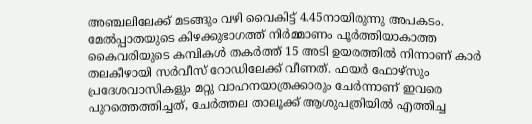അഞ്ചലിലേക്ക് മടങ്ങും വഴി വൈകിട്ട് 4.45നായിരുന്നു അപകടം.
മേൽപ്പാതയുടെ കിഴക്കുഭാഗത്ത് നിർമ്മാണം പൂർത്തിയാകാത്ത കൈവരിയുടെ കമ്പികൾ തകർത്ത് 15 അടി ഉയരത്തിൽ നിന്നാണ് കാർ തലകീഴായി സർവീസ് റോഡിലേക്ക് വീണത്. ഫയർ ഫോഴ്സും പ്രദേശവാസികളും മറ്റു വാഹനയാത്രക്കാരും ചേർന്നാണ് ഇവരെ പുറത്തെത്തിച്ചത്, ചേർത്തല താലൂക്ക് ആശുപത്രിയിൽ എത്തിച്ച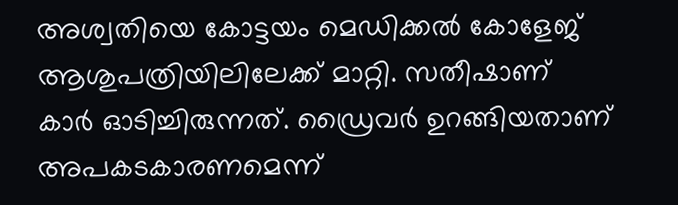അശ്വതിയെ കോട്ടയം മെഡിക്കൽ കോളേജ് ആശുപത്രിയിലിലേക്ക് മാറ്റി. സതീഷാണ് കാർ ഓടിച്ചിരുന്നത്. ഡ്രൈവർ ഉറങ്ങിയതാണ് അപകടകാരണമെന്ന്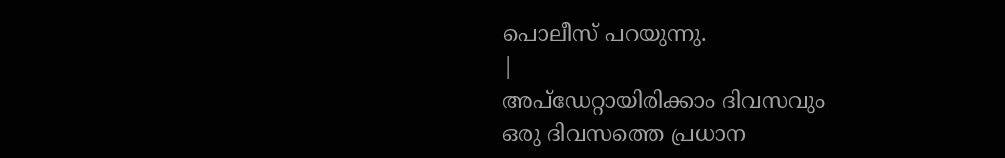പൊലീസ് പറയുന്നു.
|
അപ്ഡേറ്റായിരിക്കാം ദിവസവും
ഒരു ദിവസത്തെ പ്രധാന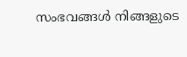സംഭവങ്ങൾ നിങ്ങളുടെ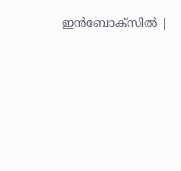ഇൻബോക്സിൽ |